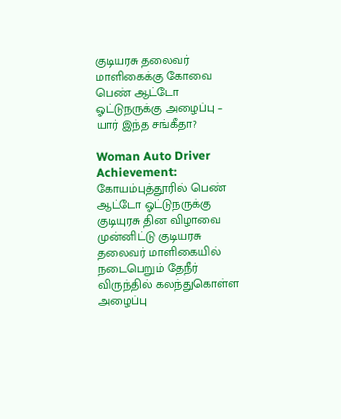குடியரசு தலைவர் மாளிகைக்கு கோவை பெண் ஆட்டோ ஓட்டுநருக்கு அழைப்பு – யார் இந்த சங்கீதா?

Woman Auto Driver Achievement: கோயம்புத்தூரில் பெண் ஆட்டோ ஓட்டுநருக்கு குடியுரசு தின விழாவை முன்னிட்டு குடியரசு தலைவர் மாளிகையில் நடைபெறும் தேநீர் விருந்தில் கலந்துகொள்ள அழைப்பு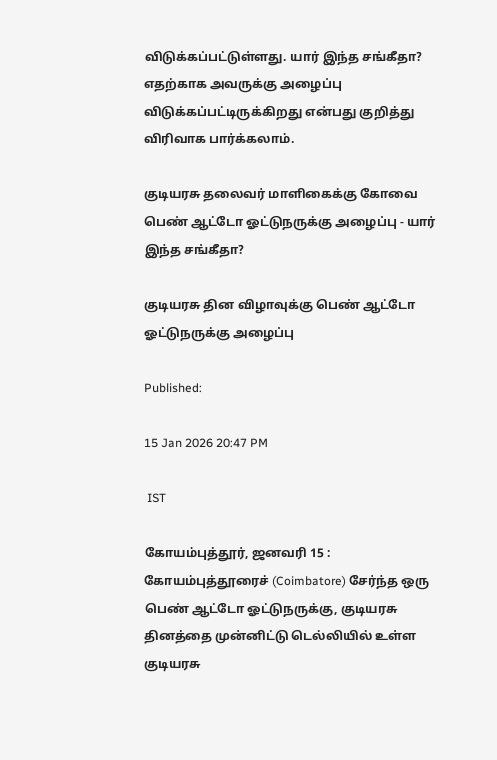விடுக்கப்பட்டுள்ளது. யார் இந்த சங்கீதா? எதற்காக அவருக்கு அழைப்பு விடுக்கப்பட்டிருக்கிறது என்பது குறித்து விரிவாக பார்க்கலாம்.

குடியரசு தலைவர் மாளிகைக்கு கோவை பெண் ஆட்டோ ஓட்டுநருக்கு அழைப்பு - யார் இந்த சங்கீதா?

குடியரசு தின விழாவுக்கு பெண் ஆட்டோ ஓட்டுநருக்கு அழைப்பு

Published:

15 Jan 2026 20:47 PM

 IST

கோயம்புத்தூர், ஜனவரி 15 : கோயம்புத்தூரைச் (Coimbatore) சேர்ந்த ஒரு பெண் ஆட்டோ ஓட்டுநருக்கு, குடியரசு தினத்தை முன்னிட்டு டெல்லியில் உள்ள குடியரசு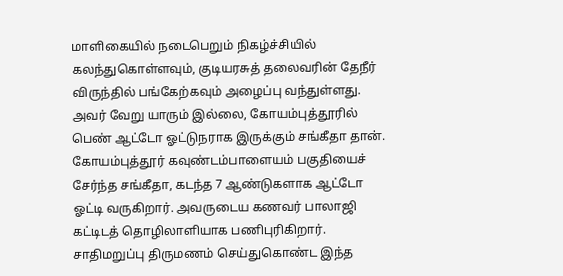மாளிகையில் நடைபெறும் நிகழ்ச்சியில் கலந்துகொள்ளவும், குடியரசுத் தலைவரின் தேநீர் விருந்தில் பங்கேற்கவும் அழைப்பு வந்துள்ளது. அவர் வேறு யாரும் இல்லை, கோயம்புத்தூரில் பெண் ஆட்டோ ஓட்டுநராக இருக்கும் சங்கீதா தான். கோயம்புத்தூர் கவுண்டம்பாளையம் பகுதியைச் சேர்ந்த சங்கீதா, கடந்த 7 ஆண்டுகளாக ஆட்டோ ஓட்டி வருகிறார். அவருடைய கணவர் பாலாஜி கட்டிடத் தொழிலாளியாக பணிபுரிகிறார். சாதிமறுப்பு திருமணம் செய்துகொண்ட இந்த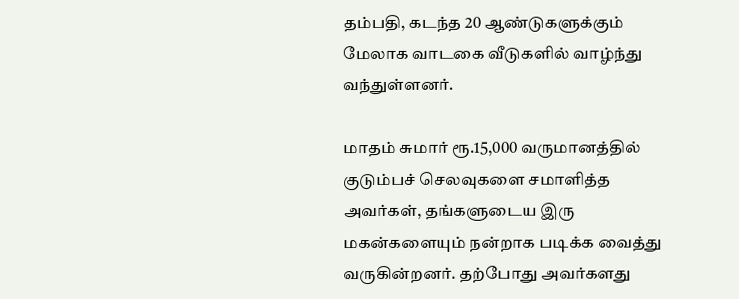தம்பதி, கடந்த 20 ஆண்டுகளுக்கும் மேலாக வாடகை வீடுகளில் வாழ்ந்து வந்துள்ளனர்.

மாதம் சுமார் ரூ.15,000 வருமானத்தில் குடும்பச் செலவுகளை சமாளித்த அவர்கள், தங்களுடைய இரு மகன்களையும் நன்றாக படிக்க வைத்து வருகின்றனர். தற்போது அவர்களது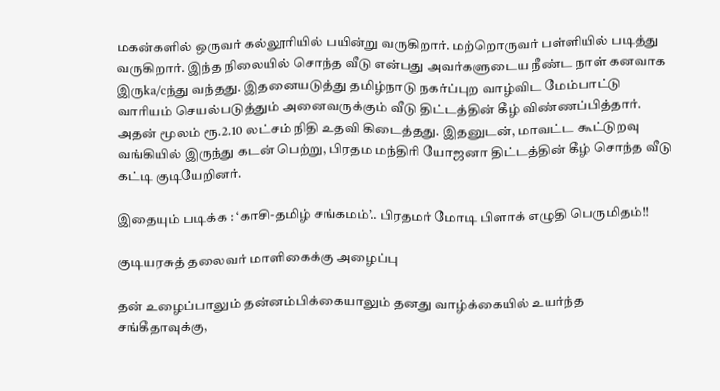மகன்களில் ஒருவர் கல்லூரியில் பயின்று வருகிறார். மற்றொருவர் பள்ளியில் படித்து வருகிறார். இந்த நிலையில் சொந்த வீடு என்பது அவர்களுடைய நீண்ட நாள் கனவாக இருka/cந்து வந்தது. இதனையடுத்து தமிழ்நாடு நகர்ப்புற வாழ்விட மேம்பாட்டு வாரியம் செயல்படுத்தும் அனைவருக்கும் வீடு திட்டத்தின் கீழ் விண்ணப்பித்தார். அதன் மூலம் ரூ.2.10 லட்சம் நிதி உதவி கிடைத்தது. இதனுடன், மாவட்ட கூட்டுறவு வங்கியில் இருந்து கடன் பெற்று, பிரதம மந்திரி யோஜனா திட்டத்தின் கீழ் சொந்த வீடு கட்டி குடியேறினர்.

இதையும் படிக்க : ‘காசி-தமிழ் சங்கமம்’.. பிரதமர் மோடி பிளாக் எழுதி பெருமிதம்!!

குடியரசுத் தலைவர் மாளிகைக்கு அழைப்பு

தன் உழைப்பாலும் தன்னம்பிக்கையாலும் தனது வாழ்க்கையில் உயர்ந்த சங்கீதாவுக்கு,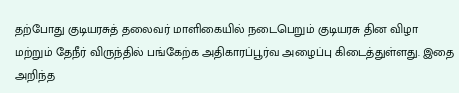தற்போது குடியரசுத் தலைவர் மாளிகையில் நடைபெறும் குடியரசு தின விழா மற்றும் தேநீர் விருந்தில் பங்கேற்க அதிகாரப்பூர்வ அழைப்பு கிடைத்துள்ளது. இதை அறிந்த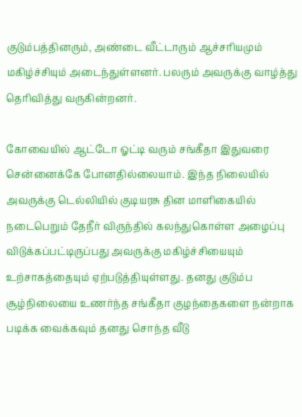குடும்பத்தினரும், அண்டை வீட்டாரும் ஆச்சரியமும் மகிழ்ச்சியும் அடைந்துள்ளனர். பலரும் அவருக்கு வாழ்த்து தெரிவித்து வருகின்றனர்.

கோவையில் ஆட்டோ ஓட்டி வரும் சங்கீதா இதுவரை சென்னைக்கே போனதில்லையாம். இந்த நிலையில் அவருக்கு டெல்லியில் குடியரசு தின மாளிகையில் நடைபெறும் தேநீர் விருந்தில் கலந்துகொள்ள அழைப்பு விடுக்கப்பட்டிருப்பது அவருக்கு மகிழ்ச்சியையும் உற்சாகத்தையும் ஏற்படுத்தியுள்ளது. தனது குடும்ப சூழ்நிலையை உணர்ந்த சங்கீதா குழந்தைகளை நன்றாக படிக்க வைக்கவும் தனது சொந்த வீடு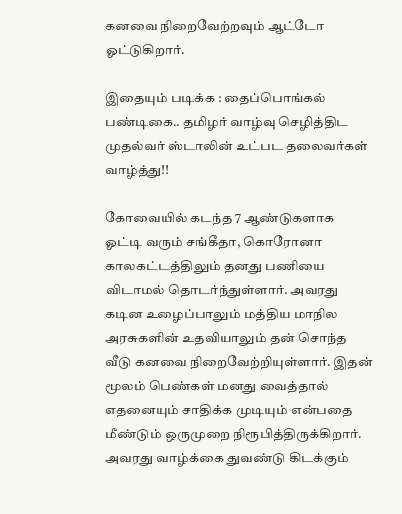கனவை நிறைவேற்றவும் ஆட்டோ ஓட்டுகிறார்.

இதையும் படிக்க : தைப்பொங்கல் பண்டிகை.. தமிழர் வாழ்வு செழித்திட முதல்வர் ஸ்டாலின் உட்பட தலைவர்கள் வாழ்த்து!!

கோவையில் கடந்த 7 ஆண்டுகளாக ஓட்டி வரும் சங்கீதா, கொரோனா காலகட்டத்திலும் தனது பணியை விடாமல் தொடர்ந்துள்ளார். அவரது கடின உழைப்பாலும் மத்திய மாநில அரசுகளின் உதவியாலும் தன் சொந்த வீடு கனவை நிறைவேற்றியுள்ளார். இதன் மூலம் பெண்கள் மனது வைத்தால் எதனையும் சாதிக்க முடியும் என்பதை மீண்டும் ஒருமுறை நிரூபித்திருக்கிறார். அவரது வாழ்க்கை துவண்டு கிடக்கும்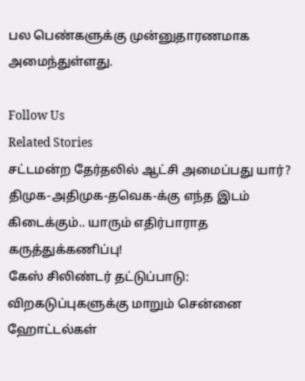பல பெண்களுக்கு முன்னுதாரணமாக அமைந்துள்ளது.

Follow Us
Related Stories
சட்டமன்ற தேர்தலில் ஆட்சி அமைப்பது யார்? திமுக-அதிமுக-தவெக-க்கு எந்த இடம் கிடைக்கும்.. யாரும் எதிர்பாராத கருத்துக்கணிப்பு!
கேஸ் சிலிண்டர் தட்டுப்பாடு: விறகடுப்புகளுக்கு மாறும் சென்னை ஹோட்டல்கள்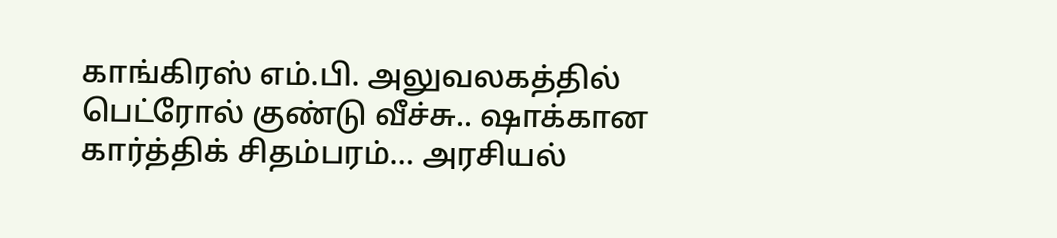காங்கிரஸ் எம்.பி. அலுவலகத்தில் பெட்ரோல் குண்டு வீச்சு.. ஷாக்கான கார்த்திக் சிதம்பரம்… அரசியல்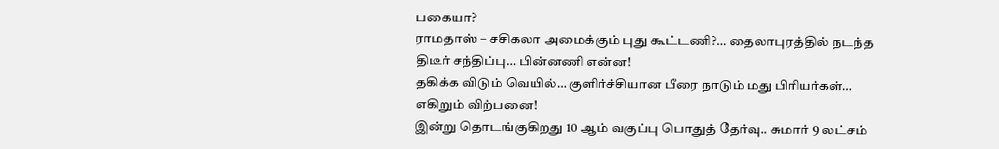பகையா?
ராமதாஸ் – சசிகலா அமைக்கும் புது கூட்டணி?… தைலாபுரத்தில் நடந்த திடீர் சந்திப்பு… பின்னணி என்ன!
தகிக்க விடும் வெயில்… குளிர்ச்சியான பீரை நாடும் மது பிரியர்கள்… எகிறும் விற்பனை!
இன்று தொடங்குகிறது 10 ஆம் வகுப்பு பொதுத் தேர்வு.. சுமார் 9 லட்சம்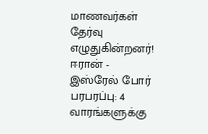மாணவர்கள் தேர்வு எழுதுகின்றனர்!
ஈரான் - இஸ்ரேல் போர் பரபரப்பு: 4 வாரங்களுக்கு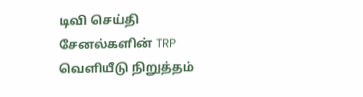டிவி செய்தி சேனல்களின் TRP வெளியீடு நிறுத்தம்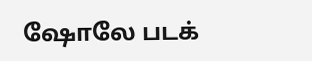ஷோலே படக்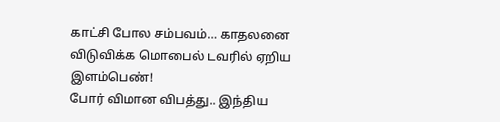காட்சி போல சம்பவம்… காதலனை விடுவிக்க மொபைல் டவரில் ஏறிய இளம்பெண்!
போர் விமான விபத்து.. இந்திய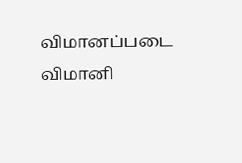விமானப்படை விமானி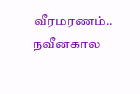வீரமரணம்..
நவீனகால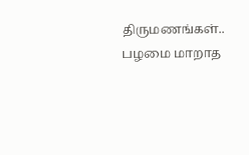திருமணங்கள்.. பழமை மாறாத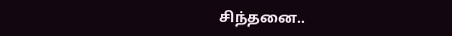சிந்தனை..